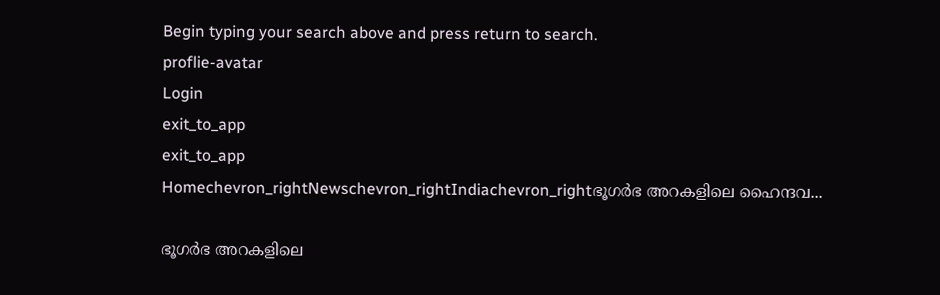Begin typing your search above and press return to search.
proflie-avatar
Login
exit_to_app
exit_to_app
Homechevron_rightNewschevron_rightIndiachevron_rightഭൂഗർഭ അറകളിലെ ഹൈന്ദവ...

ഭൂഗർഭ അറകളിലെ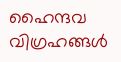ഹൈന്ദവ വിഗ്രഹങ്ങൾ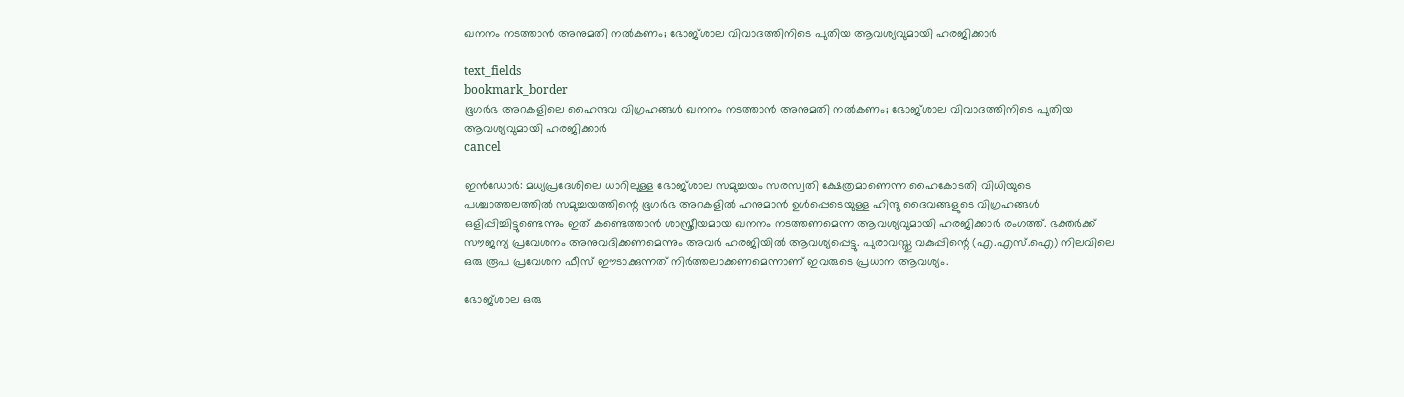ഖനനം നടത്താൻ അനുമതി നൽകണം; ഭോജ്ശാല വിവാദത്തിനിടെ പുതിയ ആവശ്യവുമായി ഹരജിക്കാർ

text_fields
bookmark_border
ഭൂഗർഭ അറകളിലെ ഹൈന്ദവ വിഗ്രഹങ്ങൾ ഖനനം നടത്താൻ അനുമതി നൽകണം; ഭോജ്ശാല വിവാദത്തിനിടെ പുതിയ ആവശ്യവുമായി ഹരജിക്കാർ
cancel

ഇൻഡോർ: മധ്യപ്രദേശിലെ ധാറിലുള്ള ഭോജ്ശാല സമുച്ചയം സരസ്വതി ക്ഷേത്രമാണെന്ന ഹൈകോടതി വിധിയുടെ പശ്ചാത്തലത്തിൽ സമുച്ചയത്തിന്റെ ഭൂഗർഭ അറകളിൽ ഹനുമാൻ ഉൾപ്പെടെയുള്ള ഹിന്ദു ദൈവങ്ങളുടെ വിഗ്രഹങ്ങൾ ഒളിപ്പിച്ചിട്ടുണ്ടെന്നും ഇത് കണ്ടെത്താൻ ശാസ്ത്രീയമായ ഖനനം നടത്തണമെന്ന ആവശ്യവുമായി ഹരജിക്കാർ രംഗത്ത്. ഭക്തർക്ക് സൗജന്യ പ്രവേശനം അനുവദിക്കണമെന്നും അവർ ഹരജിയിൽ ആവശ്യപ്പെട്ടു. പുരാവസ്തു വകുപ്പിന്റെ (എ.എസ്.ഐ) നിലവിലെ ഒരു രൂപ പ്രവേശന ഫീസ് ഈടാക്കുന്നത് നിർത്തലാക്കണമെന്നാണ് ഇവരുടെ പ്രധാന ആവശ്യം.

ഭോജ്ശാല ഒരു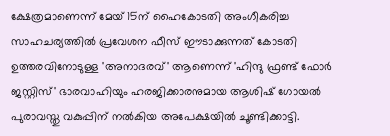ക്ഷേത്രമാണെന്ന് മേയ് 15ന് ഹൈകോടതി അംഗീകരിച്ച സാഹചര്യത്തിൽ പ്രവേശന ഫീസ് ഈടാക്കുന്നത് കോടതി ഉത്തരവിനോടുള്ള 'അനാദരവ്' ആണെന്ന് 'ഹിന്ദു ഫ്രണ്ട് ഫോർ ജസ്റ്റിസ്' ഭാരവാഹിയും ഹരജിക്കാരനുമായ ആശിഷ് ഗോയൽ പുരാവസ്തു വകുപ്പിന് നൽകിയ അപേക്ഷയിൽ ചൂണ്ടിക്കാട്ടി.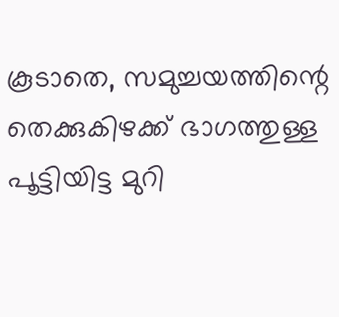കൂടാതെ, സമുച്ചയത്തിന്റെ തെക്കുകിഴക്ക് ഭാഗത്തുള്ള പൂട്ടിയിട്ട മുറി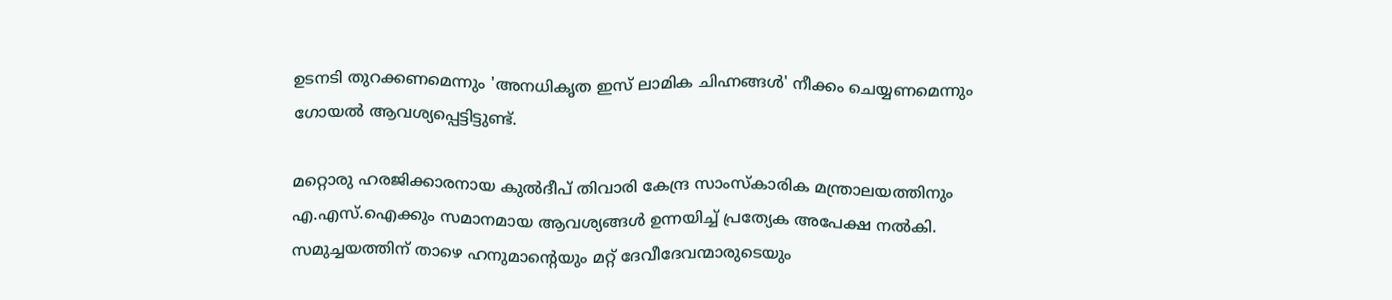ഉടനടി തുറക്കണമെന്നും 'അനധികൃത ഇസ് ലാമിക ചിഹ്നങ്ങൾ' നീക്കം ചെയ്യണമെന്നും ഗോയൽ ആവശ്യപ്പെട്ടിട്ടുണ്ട്.

മറ്റൊരു ഹരജിക്കാരനായ കുൽദീപ് തിവാരി കേന്ദ്ര സാംസ്കാരിക മന്ത്രാലയത്തിനും എ.എസ്.ഐക്കും സമാനമായ ആവശ്യങ്ങൾ ഉന്നയിച്ച് പ്രത്യേക അപേക്ഷ നൽകി. സമുച്ചയത്തിന് താഴെ ഹനുമാന്റെയും മറ്റ് ദേവീദേവന്മാരുടെയും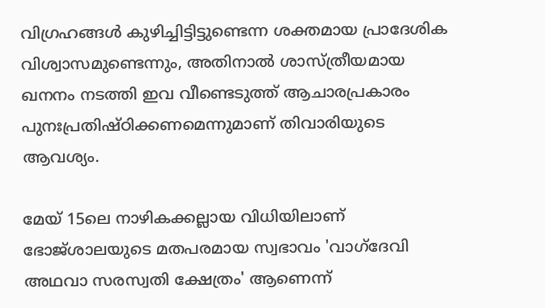വിഗ്രഹങ്ങൾ കുഴിച്ചിട്ടിട്ടുണ്ടെന്ന ശക്തമായ പ്രാദേശിക വിശ്വാസമുണ്ടെന്നും, അതിനാൽ ശാസ്ത്രീയമായ ഖനനം നടത്തി ഇവ വീണ്ടെടുത്ത് ആചാരപ്രകാരം പുനഃപ്രതിഷ്ഠിക്കണമെന്നുമാണ് തിവാരിയുടെ ആവശ്യം.

മേയ് 15ലെ നാഴികക്കല്ലായ വിധിയിലാണ് ഭോജ്ശാലയുടെ മതപരമായ സ്വഭാവം 'വാഗ്ദേവി അഥവാ സരസ്വതി ക്ഷേത്രം' ആണെന്ന്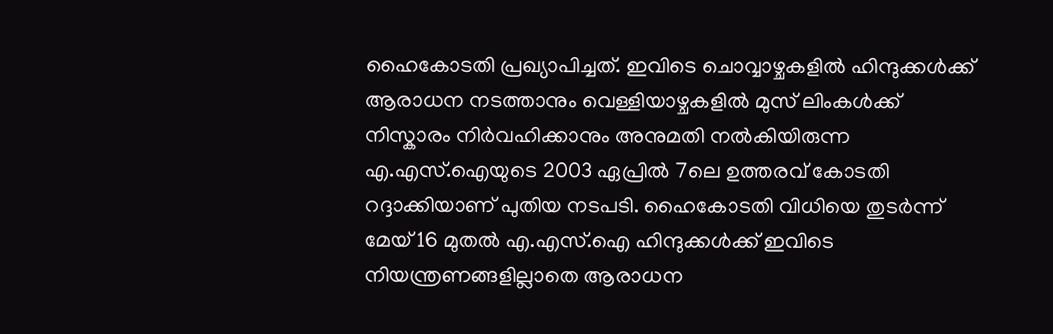ഹൈകോടതി പ്രഖ്യാപിച്ചത്. ഇവിടെ ചൊവ്വാഴ്ചകളിൽ ഹിന്ദുക്കൾക്ക് ആരാധന നടത്താനും വെള്ളിയാഴ്ചകളിൽ മുസ് ലിംകൾക്ക് നിസ്കാരം നിർവഹിക്കാനും അനുമതി നൽകിയിരുന്ന എ.എസ്.ഐയുടെ 2003 ഏപ്രിൽ 7ലെ ഉത്തരവ് കോടതി റദ്ദാക്കിയാണ് പുതിയ നടപടി. ഹൈകോടതി വിധിയെ തുടർന്ന് മേയ് 16 മുതൽ എ.എസ്.ഐ ഹിന്ദുക്കൾക്ക് ഇവിടെ നിയന്ത്രണങ്ങളില്ലാതെ ആരാധന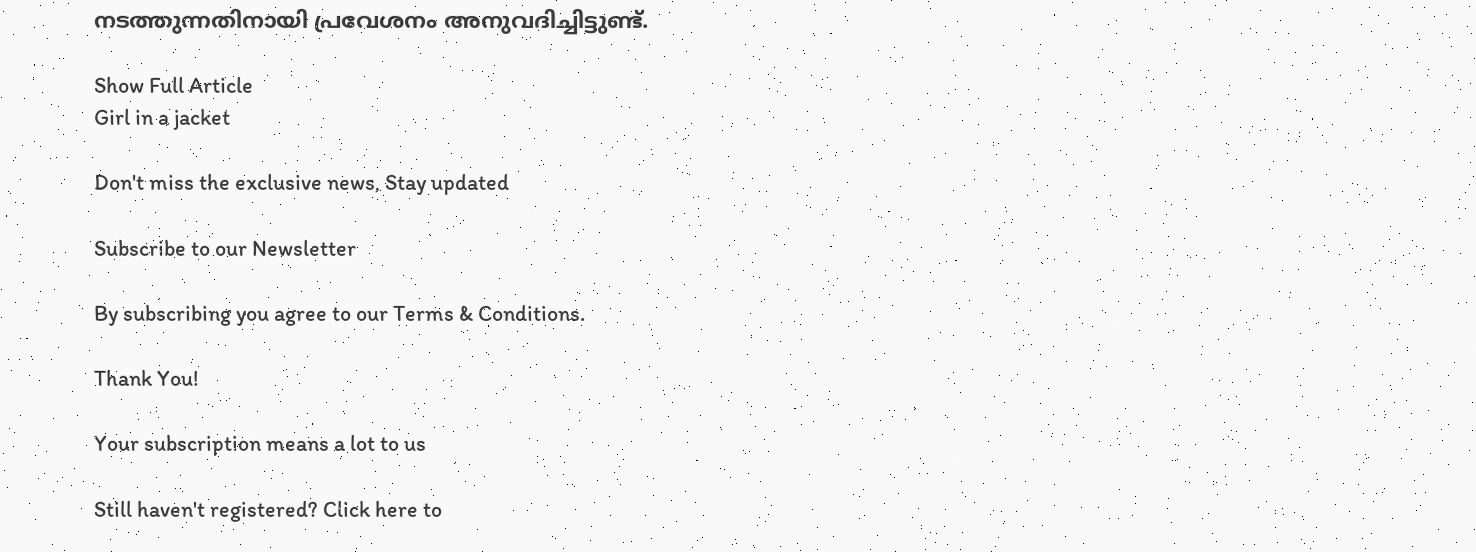നടത്തുന്നതിനായി പ്രവേശനം അനുവദിച്ചിട്ടുണ്ട്.

Show Full Article
Girl in a jacket

Don't miss the exclusive news, Stay updated

Subscribe to our Newsletter

By subscribing you agree to our Terms & Conditions.

Thank You!

Your subscription means a lot to us

Still haven't registered? Click here to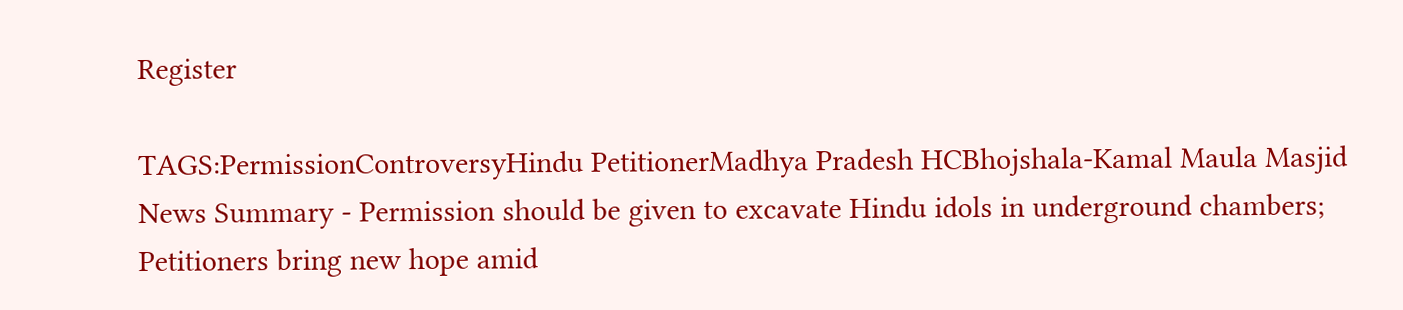Register

TAGS:PermissionControversyHindu PetitionerMadhya Pradesh HCBhojshala-Kamal Maula Masjid
News Summary - Permission should be given to excavate Hindu idols in underground chambers; Petitioners bring new hope amid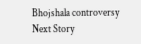Bhojshala controversy
Next Story